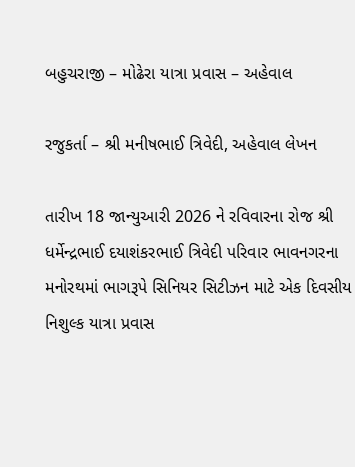બહુચરાજી – મોઢેરા યાત્રા પ્રવાસ – અહેવાલ

રજુકર્તા – શ્રી મનીષભાઈ ત્રિવેદી, અહેવાલ લેખન

તારીખ 18 જાન્યુઆરી 2026 ને રવિવારના રોજ શ્રી ધર્મેન્દ્રભાઈ દયાશંકરભાઈ ત્રિવેદી પરિવાર ભાવનગરના મનોરથમાં ભાગરૂપે સિનિયર સિટીઝન માટે એક દિવસીય નિશુલ્ક યાત્રા પ્રવાસ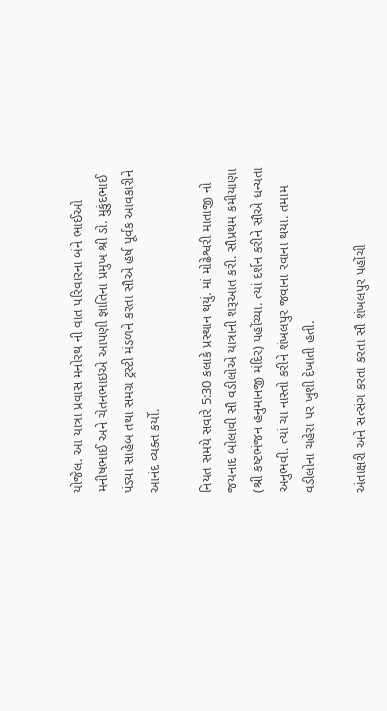યોજેલ. આ યાત્રા પ્રવાસ મનોરથ ની વાત પરિવારના બંને ભાઈઓ મનીષભાઈ અને ચેતનભાઇએ આપણી જ્ઞાતિના પ્રમુખ શ્રી ડો. મુકુંદભાઈ પંડ્યા સાહેબ તથા સમગ્ર ટ્રસ્ટી મંડળને કરતા સૌએ હર્ષ પૂર્વક આવકારીને આનંદ વ્યક્ત કર્યો.

નિયત સમયે સવારે 5:30 કલાકે પ્રસ્થાન થયું. માં મોઢેશ્વરી માતાજી નો જયનાદ બોલાવી સૌ વડીલોએ યાત્રાની શરૂઆત કરી. સૌપ્રથમ કમીયાણા (શ્રી કષ્ટભંજન હનુમાનજી મંદિર) પહોંચ્યા. ત્યાં દર્શન કરીને સૌએ ધન્યતા અનુભવી. ત્યાં ચા નાસ્તો કરીને શંખલપુર જવાના રવાના થયા. તમામ વડીલોના ચહેરા પર ખુશી દેખાતી હતી.

અંતાક્ષરી અને સત્સંગ કરતા કરતા સૌ શંખલપુર પહોંચી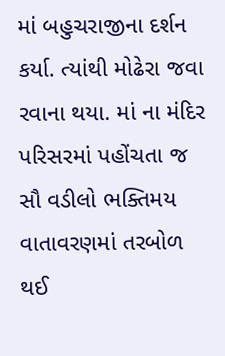માં બહુચરાજીના દર્શન કર્યા. ત્યાંથી મોઢેરા જવા રવાના થયા. માં ના મંદિર પરિસરમાં પહોંચતા જ સૌ વડીલો ભક્તિમય વાતાવરણમાં તરબોળ થઈ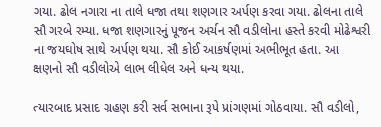ગયા. ઢોલ નગારા ના તાલે ધજા તથા શણગાર અર્પણ કરવા ગયા. ઢોલના તાલે સૌ ગરબે રમ્યા. ધજા શણગારનું પૂજન અર્ચન સૌ વડીલોના હસ્તે કરવી મોઢેશ્વરી ના જયઘોષ સાથે અર્પણ થયા. સૌ કોઈ આકર્ષણમાં અભીભૂત હતા. આ ક્ષણનો સૌ વડીલોએ લાભ લીધેલ અને ધન્ય થયા.

ત્યારબાદ પ્રસાદ ગ્રહણ કરી સર્વ સભાના રૂપે પ્રાંગણમાં ગોઠવાયા. સૌ વડીલો,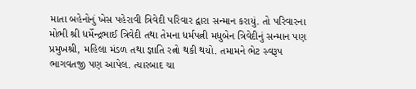માતા બહેનોનું ખેસ પહેરાવી ત્રિવેદી પરિવાર દ્વારા સન્માન કરાયું. તો પરિવારના મોભી શ્રી ધર્મેન્દ્રભાઈ ત્રિવેદી તથા તેમના ધર્મપત્ની મધુબેન ત્રિવેદીનું સન્માન પણ પ્રમુખશ્રી, મહિલા મંડળ તથા જ્ઞાતિ રત્નો થકી થયો. તમામને ભેટ સ્વરૂપ ભાગવતજી પણ આપેલ. ત્યારબાદ ચા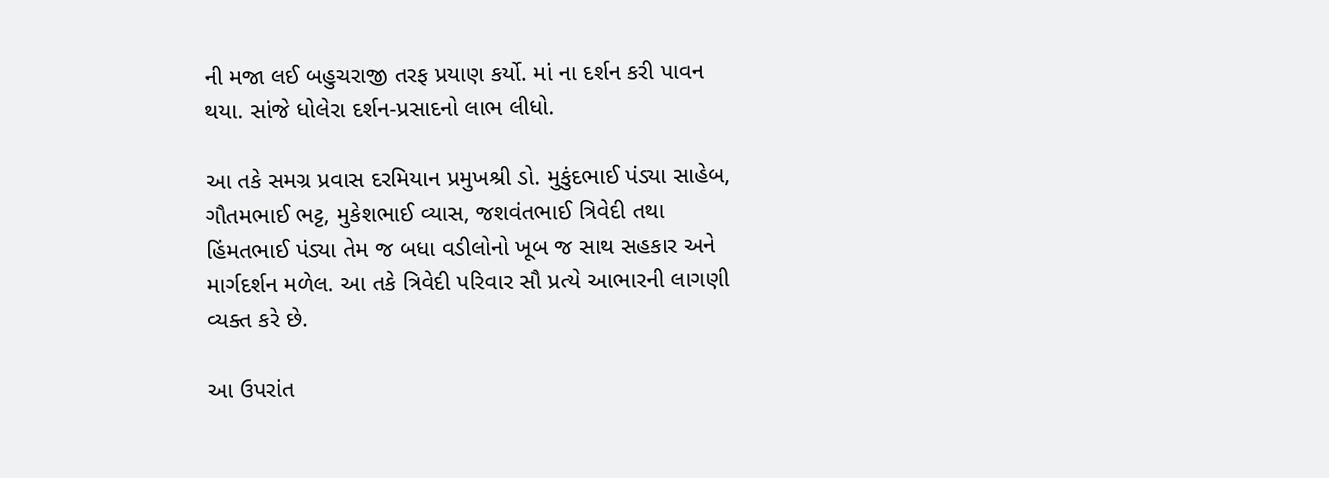ની મજા લઈ બહુચરાજી તરફ પ્રયાણ કર્યો. માં ના દર્શન કરી પાવન થયા. સાંજે ધોલેરા દર્શન-પ્રસાદનો લાભ લીધો.

આ તકે સમગ્ર પ્રવાસ દરમિયાન પ્રમુખશ્રી ડો. મુકુંદભાઈ પંડ્યા સાહેબ, ગૌતમભાઈ ભટ્ટ, મુકેશભાઈ વ્યાસ, જશવંતભાઈ ત્રિવેદી તથા હિંમતભાઈ પંડ્યા તેમ જ બધા વડીલોનો ખૂબ જ સાથ સહકાર અને માર્ગદર્શન મળેલ. આ તકે ત્રિવેદી પરિવાર સૌ પ્રત્યે આભારની લાગણી વ્યક્ત કરે છે.

આ ઉપરાંત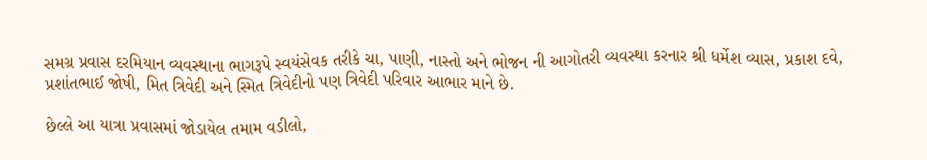સમગ્ર પ્રવાસ દરમિયાન વ્યવસ્થાના ભાગરૂપે સ્વયંસેવક તરીકે ચા, પાણી, નાસ્તો અને ભોજન ની આગોતરી વ્યવસ્થા કરનાર શ્રી ધર્મેશ વ્યાસ, પ્રકાશ દવે, પ્રશાંતભાઈ જોષી, મિત ત્રિવેદી અને સ્મિત ત્રિવેદીનો પણ ત્રિવેદી પરિવાર આભાર માને છે.

છેલ્લે આ યાત્રા પ્રવાસમાં જોડાયેલ તમામ વડીલો,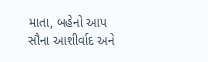માતા, બહેનો આપ સૌના આશીર્વાદ અને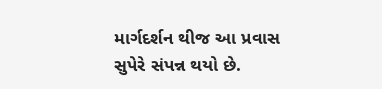માર્ગદર્શન થીજ આ પ્રવાસ સુપેરે સંપન્ન થયો છે.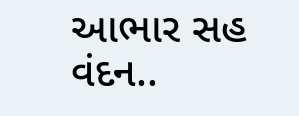આભાર સહ વંદન..